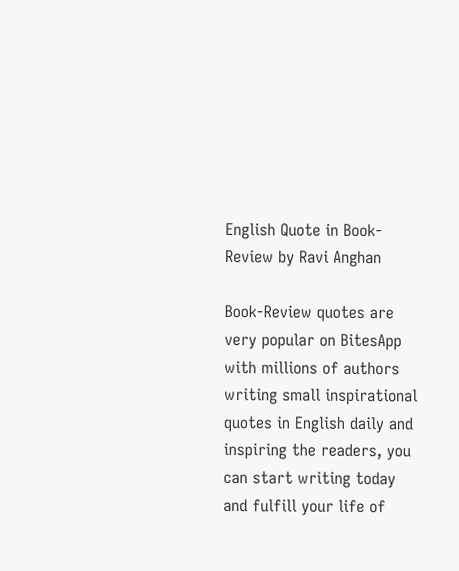English Quote in Book-Review by Ravi Anghan

Book-Review quotes are very popular on BitesApp with millions of authors writing small inspirational quotes in English daily and inspiring the readers, you can start writing today and fulfill your life of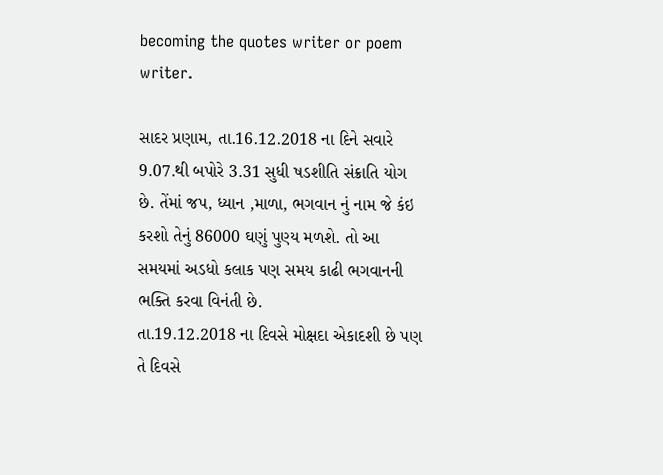becoming the quotes writer or poem writer.

સાદર પ્રણામ, તા.16.12.2018 ના દિને સવારે 9.07.થી બપોરે 3.31 સુધી ષડશીતિ સંક્રાતિ યોગ છે. તેંમાં જપ, ધ્યાન ,માળા, ભગવાન નું નામ જે કંઇ કરશો તેનું 86000 ઘણું પુણ્ય મળશે. તો આ સમયમાં અડધો કલાક પણ સમય કાઢી ભગવાનની ભક્તિ કરવા વિનંતી છે.
તા.19.12.2018 ના દિવસે મોક્ષદા એકાદશી છે પણ તે દિવસે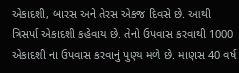એકાદશી, બારસ અને તેરસ એકજ દિવસે છે. આથી ત્રિસર્પા એકાદશી કહેવાય છે. તેનો ઉપવાસ કરવાથી 1000 એકાદશી ના ઉપવાસ કરવાનું પુણ્ય મળે છે. માણસ 40 વર્ષ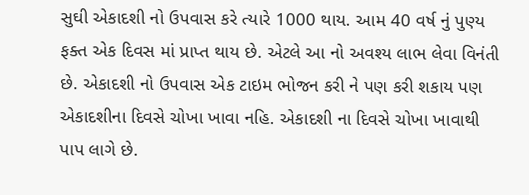સુઘી એકાદશી નો ઉપવાસ કરે ત્યારે 1000 થાય. આમ 40 વર્ષ નું પુણ્ય ફક્ત એક દિવસ માં પ્રાપ્ત થાય છે. એટલે આ નો અવશ્ય લાભ લેવા વિનંતી છે. એકાદશી નો ઉપવાસ એક ટાઇમ ભોજન કરી ને પણ કરી શકાય પણ એકાદશીના દિવસે ચોખા ખાવા નહિ. એકાદશી ના દિવસે ચોખા ખાવાથી પાપ લાગે છે.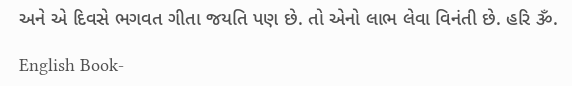અને એ દિવસે ભગવત ગીતા જયતિ પણ છે. તો એનો લાભ લેવા વિનંતી છે. હરિ ૐ.

English Book-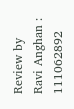Review by Ravi Anghan : 111062892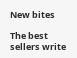New bites

The best sellers write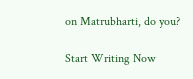on Matrubharti, do you?

Start Writing Now